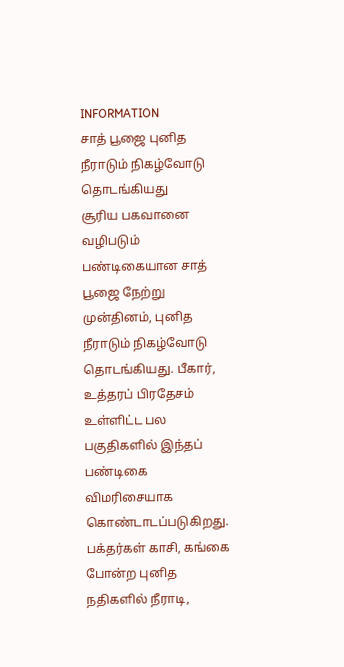INFORMATION
சாத் பூஜை புனித நீராடும் நிகழ்வோடு தொடங்கியது
சூரிய பகவானை வழிபடும் பண்டிகையான சாத் பூஜை நேற்று முன்தினம், புனித நீராடும் நிகழ்வோடு தொடங்கியது. பீகார், உத்தரப் பிரதேசம் உள்ளிட்ட பல பகுதிகளில் இந்தப் பண்டிகை விமரிசையாக கொண்டாடப்படுகிறது. பக்தர்கள் காசி, கங்கை போன்ற புனித நதிகளில் நீராடி,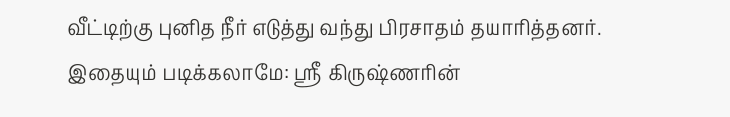வீட்டிற்கு புனித நீர் எடுத்து வந்து பிரசாதம் தயாரித்தனர்.
இதையும் படிக்கலாமே: ஸ்ரீ கிருஷ்ணரின்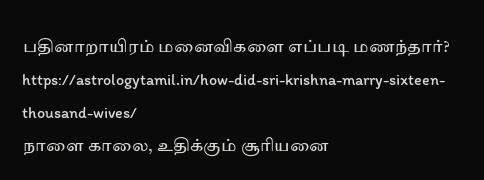பதினாறாயிரம் மனைவிகளை எப்படி மணந்தார்? https://astrologytamil.in/how-did-sri-krishna-marry-sixteen-thousand-wives/
நாளை காலை, உதிக்கும் சூரியனை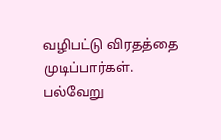வழிபட்டு விரதத்தை முடிப்பார்கள். பல்வேறு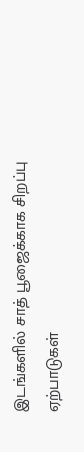இடங்களில் சாத் பூஜைக்காக சிறப்பு ஏற்பாடுகள்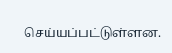செய்யப்பட்டுள்ளன.